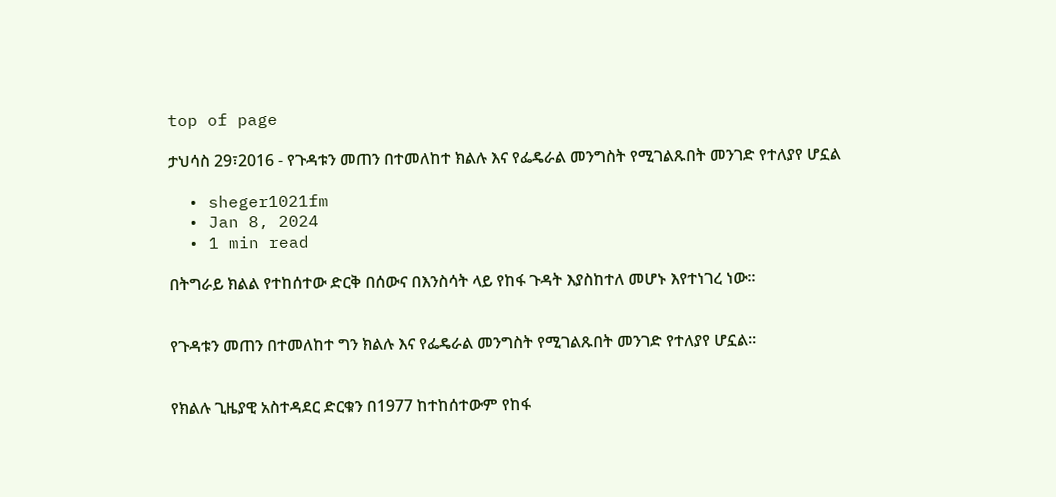top of page

ታህሳስ 29፣2016 - የጉዳቱን መጠን በተመለከተ ክልሉ እና የፌዴራል መንግስት የሚገልጹበት መንገድ የተለያየ ሆኗል

  • sheger1021fm
  • Jan 8, 2024
  • 1 min read

በትግራይ ክልል የተከሰተው ድርቅ በሰውና በእንስሳት ላይ የከፋ ጉዳት እያስከተለ መሆኑ እየተነገረ ነው፡፡


የጉዳቱን መጠን በተመለከተ ግን ክልሉ እና የፌዴራል መንግስት የሚገልጹበት መንገድ የተለያየ ሆኗል፡፡


የክልሉ ጊዜያዊ አስተዳደር ድርቁን በ1977 ከተከሰተውም የከፋ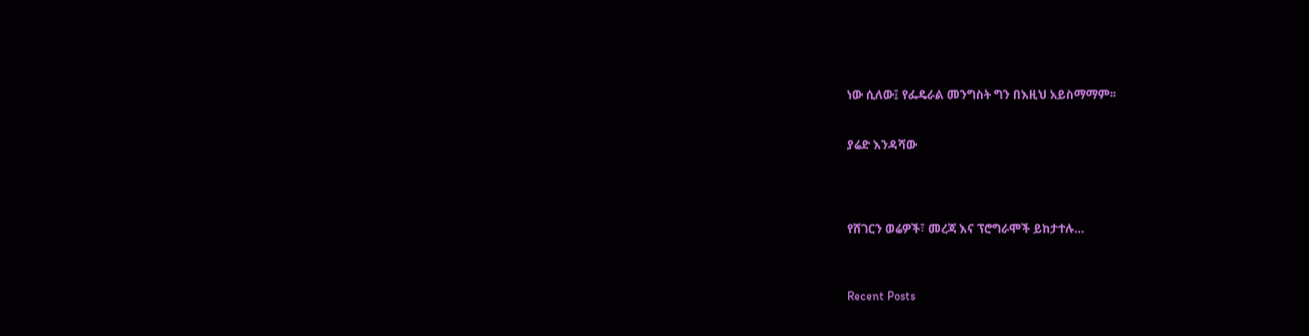ነው ሲለው፤ የፌዴራል መንግስት ግን በእዚህ አይስማማም፡፡


ያሬድ እንዳሻው




የሸገርን ወሬዎች፣ መረጃ እና ፕሮግራሞች ይከታተሉ…



Recent Posts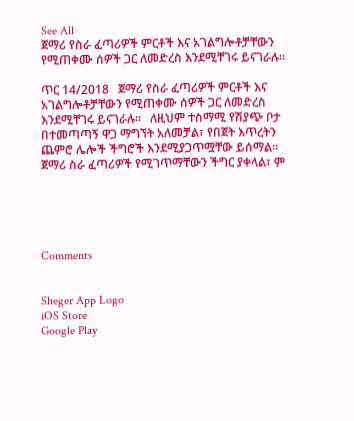See All
ጀማሪ የስራ ፈጣሪዎች ምርቶች እና አገልግሎቶቻቸውን የሚጠቀሙ ሰዎች ጋር ለመድረስ እንደሚቸገሩ ይናገራሉ፡፡

ጥር 14/2018   ጀማሪ የስራ ፈጣሪዎች ምርቶች እና አገልግሎቶቻቸውን የሚጠቀሙ ሰዎች ጋር ለመድረስ እንደሚቸገሩ ይናገራሉ፡፡   ለዚህም ተስማሚ የሽያጭ ቦታ በተመጣጣኝ ዋጋ ማግኘት አለመቻል፣ የበጀት እጥረትን ጨምሮ ሌሎች ችግሮች እንደሚያጋጥሟቸው ይሰማል፡፡   ጀማሪ ስራ ፈጣሪዎች የሚገጥማቸውን ችግር ያቀላል፣ ም





Comments


Sheger App Logo
iOS Store
Google Play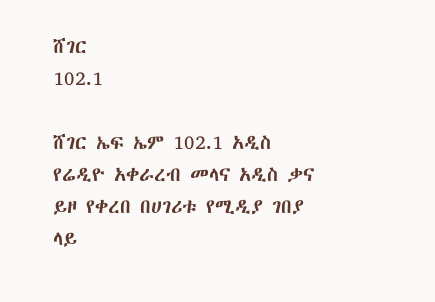ሸገር
102.1

ሸገር ኤፍ ኤም 102.1 አዲስ የሬዲዮ አቀራረብ መላና አዲስ ቃና ይዞ የቀረበ በሀገሪቱ የሚዲያ ገበያ ላይ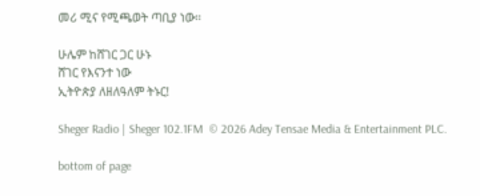መሪ ሚና የሚጫወት ጣቢያ ነው፡፡

ሁሌም ከሸገር ጋር ሁኑ
ሸገር የእናንተ ነው
ኢትዮጵያ ለዘለዓለም ትኑር!

Sheger Radio | Sheger 102.1FM  © 2026 Adey Tensae Media & Entertainment PLC.

bottom of page